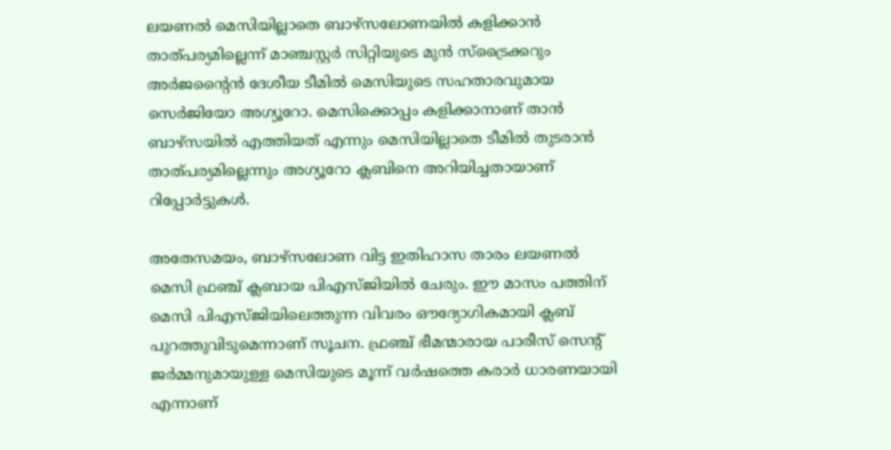ലയണൽ മെസിയില്ലാതെ ബാഴ്സലോണയിൽ കളിക്കാൻ താത്പര്യമില്ലെന്ന് മാഞ്ചസ്റ്റർ സിറ്റിയുടെ മുൻ സ്ട്രൈക്കറും അർജൻ്റൈൻ ദേശീയ ടീമിൽ മെസിയുടെ സഹതാരവുമായ സെർജിയോ അഗ്യൂറോ. മെസിക്കൊപ്പം കളിക്കാനാണ് താൻ ബാഴ്സയിൽ എത്തിയത് എന്നും മെസിയില്ലാതെ ടീമിൽ തുടരാൻ താത്പര്യമില്ലെന്നും അഗ്യൂറോ ക്ലബിനെ അറിയിച്ചതായാണ് റിപ്പോർട്ടുകൾ.

അതേസമയം, ബാഴ്സലോണ വിട്ട ഇതിഹാസ താരം ലയണൽ മെസി ഫ്രഞ്ച് ക്ലബായ പിഎസ്ജിയിൽ ചേരും. ഈ മാസം പത്തിന് മെസി പിഎസ്ജിയിലെത്തുന്ന വിവരം ഔദ്യോഗികമായി ക്ലബ് പുറത്തുവിടുമെന്നാണ് സൂചന. ഫ്രഞ്ച് ഭീമന്മാരായ പാരീസ് സെന്റ് ജർമ്മനുമായുള്ള മെസിയുടെ മൂന്ന് വർഷത്തെ കരാർ ധാരണയായി എന്നാണ്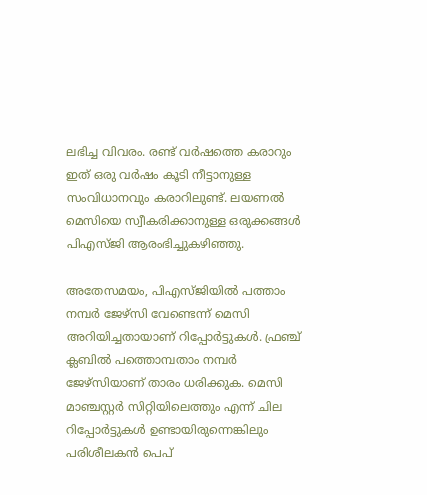ലഭിച്ച വിവരം. രണ്ട് വർഷത്തെ കരാറും ഇത് ഒരു വർഷം കൂടി നീട്ടാനുള്ള സംവിധാനവും കരാറിലുണ്ട്. ലയണൽ മെസിയെ സ്വീകരിക്കാനുള്ള ഒരുക്കങ്ങൾ പിഎസ്ജി ആരംഭിച്ചുകഴിഞ്ഞു.

അതേസമയം, പിഎസ്ജിയിൽ പത്താം നമ്പർ ജേഴ്‌സി വേണ്ടെന്ന് മെസി അറിയിച്ചതായാണ് റിപ്പോർട്ടുകൾ. ഫ്രഞ്ച് ക്ലബിൽ പത്തൊമ്പതാം നമ്പർ ജേഴ്‌സിയാണ് താരം ധരിക്കുക. മെസി മാഞ്ചസ്റ്റർ സിറ്റിയിലെത്തും എന്ന് ചില റിപ്പോർട്ടുകൾ ഉണ്ടായിരുന്നെങ്കിലും പരിശീലകൻ പെപ്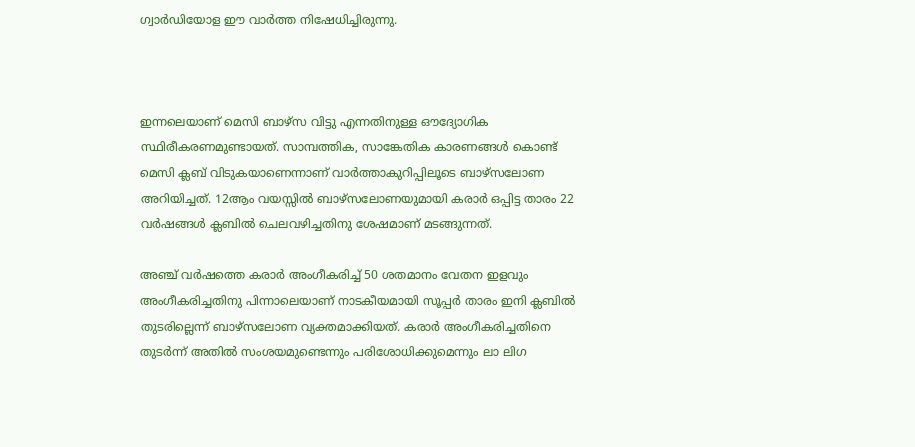ഗ്വാർഡിയോള ഈ വാർത്ത നിഷേധിച്ചിരുന്നു.



ഇന്നലെയാണ് മെസി ബാഴ്സ വിട്ടു എന്നതിനുള്ള ഔദ്യോഗിക സ്ഥിരീകരണമുണ്ടായത്. സാമ്പത്തിക, സാങ്കേതിക കാരണങ്ങൾ കൊണ്ട് മെസി ക്ലബ് വിടുകയാണെന്നാണ് വാർത്താകുറിപ്പിലൂടെ ബാഴ്സലോണ അറിയിച്ചത്. 12ആം വയസ്സിൽ ബാഴ്സലോണയുമായി കരാർ ഒപ്പിട്ട താരം 22 വർഷങ്ങൾ ക്ലബിൽ ചെലവഴിച്ചതിനു ശേഷമാണ് മടങ്ങുന്നത്.

അഞ്ച് വർഷത്തെ കരാർ അംഗീകരിച്ച് 50 ശതമാനം വേതന ഇളവും അംഗീകരിച്ചതിനു പിന്നാലെയാണ് നാടകീയമായി സൂപ്പർ താരം ഇനി ക്ലബിൽ തുടരില്ലെന്ന് ബാഴ്സലോണ വ്യക്തമാക്കിയത്. കരാർ അംഗീകരിച്ചതിനെ തുടർന്ന് അതിൽ സംശയമുണ്ടെന്നും പരിശോധിക്കുമെന്നും ലാ ലിഗ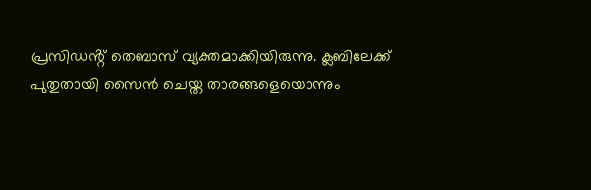പ്രസിഡൻ്റ് തെബാസ് വ്യക്തമാക്കിയിരുന്നു. ക്ലബിലേക്ക് പുതുതായി സൈൻ ചെയ്ത താരങ്ങളെയൊന്നും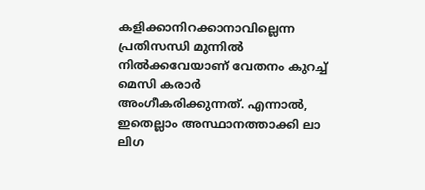കളിക്കാനിറക്കാനാവില്ലെന്ന പ്രതിസന്ധി മുന്നിൽ നിൽക്കവേയാണ് വേതനം കുറച്ച് മെസി കരാർ അംഗീകരിക്കുന്നത്. എന്നാൽ, ഇതെല്ലാം അസ്ഥാനത്താക്കി ലാ ലിഗ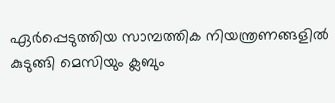ഏർപ്പെടുത്തിയ സാമ്പത്തിക നിയന്ത്രണങ്ങളിൽ കുടുങ്ങി മെസിയും ക്ലബും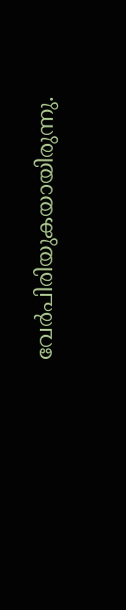വേർപിരിയുകയായിരുന്നു.